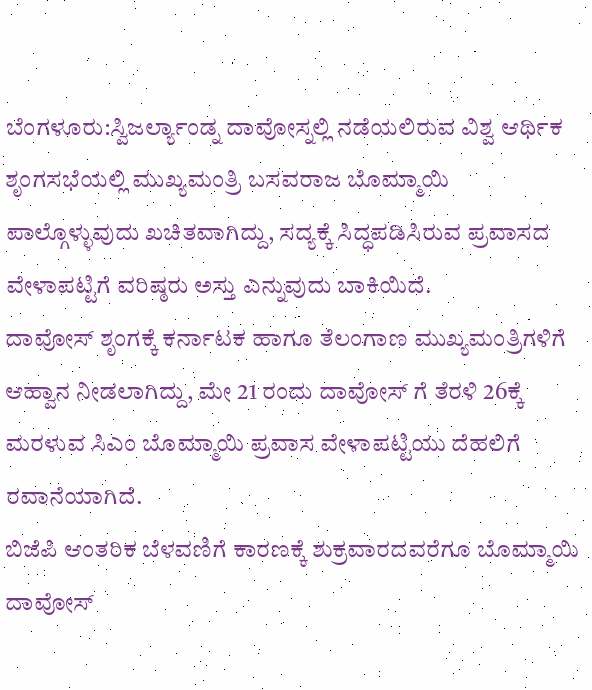ಬೆಂಗಳೂರು:ಸ್ವಿಜರ್ಲ್ಯಾಂಡ್ನ ದಾವೋಸ್ನಲ್ಲಿ ನಡೆಯಲಿರುವ ವಿಶ್ವ ಆರ್ಥಿಕ ಶೃಂಗಸಭೆಯಲ್ಲಿ ಮುಖ್ಯಮಂತ್ರಿ ಬಸವರಾಜ ಬೊಮ್ಮಾಯಿ‌ ಪಾಲ್ಗೊಳ್ಳುವುದು ಖಚಿತವಾಗಿದ್ದು, ಸದ್ಯಕ್ಕೆ ಸಿದ್ಧಪಡಿಸಿರುವ ಪ್ರವಾಸದ ವೇಳಾಪಟ್ಟಿಗೆ‌ ವರಿಷ್ಠರು ಅಸ್ತು ಎನ್ನುವುದು ಬಾಕಿಯಿದೆ.
ದಾವೋಸ್‌ ಶೃಂಗಕ್ಕೆ ಕರ್ನಾಟಕ ಹಾಗೂ ತೆಲಂಗಾಣ ಮುಖ್ಯಮಂತ್ರಿಗಳಿಗೆ ಆಹ್ವಾನ ನೀಡಲಾಗಿದ್ದು, ಮೇ‌ 21 ರಂದು ದಾವೋಸ್ ಗೆ ತೆರಳಿ 26ಕ್ಕೆ ಮರಳುವ ಸಿಎಂ ಬೊಮ್ಮಾಯಿ‌ ಪ್ರವಾಸ ವೇಳಾಪಟ್ಟಿಯು ದೆಹಲಿಗೆ ರವಾನೆಯಾಗಿದೆ.
ಬಿಜೆಪಿ ಆಂತರಿಕ ಬೆಳವಣಿಗೆ ಕಾರಣಕ್ಕೆ ಶುಕ್ರವಾರದವರೆಗೂ‌ ಬೊಮ್ಮಾಯಿ‌ ದಾವೋಸ್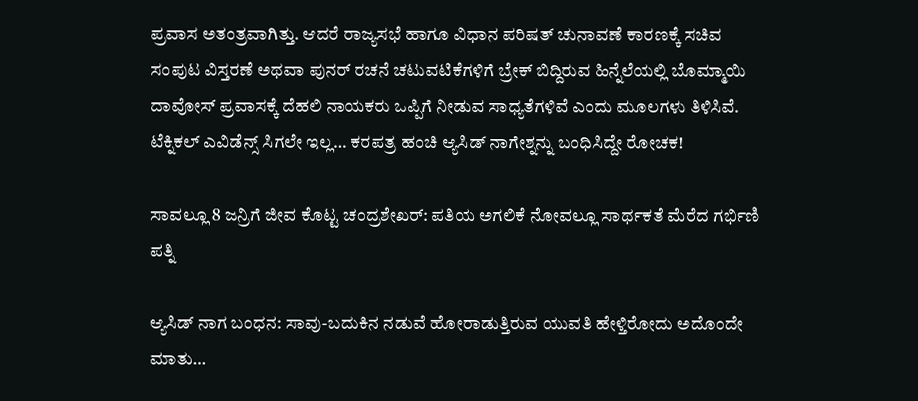ಪ್ರವಾಸ ಅತಂತ್ರವಾಗಿತ್ತು. ಆದರೆ ರಾಜ್ಯಸಭೆ ಹಾಗೂ ವಿಧಾನ ಪರಿಷತ್ ಚುನಾವಣೆ ಕಾರಣಕ್ಕೆ ಸಚಿವ ಸಂಪುಟ ವಿಸ್ತರಣೆ ಅಥವಾ ಪುನರ್ ರಚನೆ ಚಟುವಟಿಕೆಗಳಿಗೆ ಬ್ರೇಕ್ ಬಿದ್ದಿರುವ ಹಿನ್ನೆಲೆಯಲ್ಲಿ ಬೊಮ್ಮಾಯಿ‌ ದಾವೋಸ್‌ ಪ್ರವಾಸಕ್ಕೆ ದೆಹಲಿ ನಾಯಕರು ಒಪ್ಪಿಗೆ ನೀಡುವ ಸಾಧ್ಯತೆಗಳಿವೆ ಎಂದು ಮೂಲಗಳು ತಿಳಿಸಿವೆ.
ಟೆಕ್ನಿಕಲ್ ಎವಿಡೆನ್ಸ್ ಸಿಗಲೇ ಇಲ್ಲ… ಕರಪತ್ರ ಹಂಚಿ ಆ್ಯಸಿಡ್ ನಾಗೇಶ್ನನ್ನು ಬಂಧಿಸಿದ್ದೇ ರೋಚಕ!

ಸಾವಲ್ಲೂ 8 ಜನ್ರಿಗೆ ಜೀವ ಕೊಟ್ಟ ಚಂದ್ರಶೇಖರ್: ಪತಿಯ ಅಗಲಿಕೆ ನೋವಲ್ಲೂ ಸಾರ್ಥಕತೆ ಮೆರೆದ ಗರ್ಭಿಣಿ ಪತ್ನಿ

ಆ್ಯಸಿಡ್ ನಾಗ ಬಂಧನ: ಸಾವು-ಬದುಕಿನ ನಡುವೆ ಹೋರಾಡುತ್ತಿರುವ ಯುವತಿ ಹೇಳ್ತಿರೋದು ಅದೊಂದೇ ಮಾತು…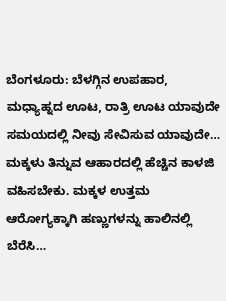ಬೆಂಗಳೂರು: ಬೆಳಗ್ಗಿನ ಉಪಹಾರ, ಮಧ್ಯಾಹ್ನದ ಊಟ, ರಾತ್ರಿ ಊಟ ಯಾವುದೇ ಸಮಯದಲ್ಲಿ ನೀವು ಸೇವಿಸುವ ಯಾವುದೇ…
ಮಕ್ಕಳು ತಿನ್ನುವ ಆಹಾರದಲ್ಲಿ ಹೆಚ್ಚಿನ ಕಾಳಜಿ ವಹಿಸಬೇಕು. ಮಕ್ಕಳ ಉತ್ತಮ ಆರೋಗ್ಯಕ್ಕಾಗಿ ಹಣ್ಣುಗಳನ್ನು ಹಾಲಿನಲ್ಲಿ ಬೆರೆಸಿ…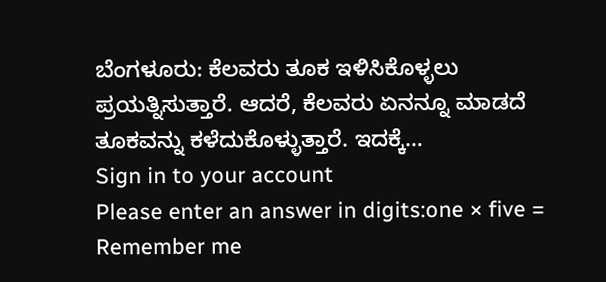ಬೆಂಗಳೂರು: ಕೆಲವರು ತೂಕ ಇಳಿಸಿಕೊಳ್ಳಲು ಪ್ರಯತ್ನಿಸುತ್ತಾರೆ. ಆದರೆ, ಕೆಲವರು ಏನನ್ನೂ ಮಾಡದೆ ತೂಕವನ್ನು ಕಳೆದುಕೊಳ್ಳುತ್ತಾರೆ. ಇದಕ್ಕೆ…
Sign in to your account
Please enter an answer in digits:one × five =
Remember me